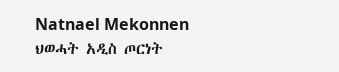Natnael Mekonnen
ህወሓት አዲስ ጦርነት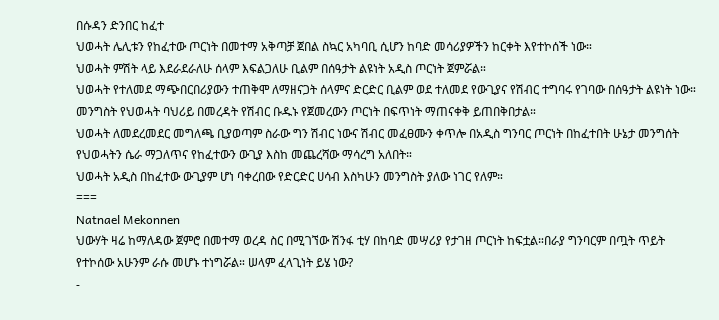በሱዳን ድንበር ከፈተ
ህወሓት ሌሊቱን የከፈተው ጦርነት በመተማ አቅጣቻ ጀበል ስኳር አካባቢ ሲሆን ከባድ መሳሪያዎችን ከርቀት እየተኮሰች ነው።
ህወሓት ምሽት ላይ እደራደራለሁ ሰላም እፍልጋለሁ ቢልም በሰዓታት ልዩነት አዲስ ጦርነት ጀምሯል።
ህወሓት የተለመደ ማጭበርበሪያውን ተጠቅሞ ለማዘናጋት ሰላምና ድርድር ቢልም ወደ ተለመደ የውጊያና የሽብር ተግባሩ የገባው በሰዓታት ልዩነት ነው።
መንግስት የህወሓት ባህሪይ በመረዳት የሽብር ቡዱኑ የጀመረውን ጦርነት በፍጥነት ማጠናቀቅ ይጠበቅበታል።
ህወሓት ለመደረመደር መግለጫ ቢያወጣም ስራው ግን ሽብር ነውና ሽብር መፈፀሙን ቀጥሎ በአዲስ ግንባር ጦርነት በከፈተበት ሁኔታ መንግሰት የህወሓትን ሴራ ማጋለጥና የከፈተውን ውጊያ እስከ መጨረሻው ማሳረግ አለበት።
ህወሓት አዲስ በከፈተው ውጊያም ሆነ ባቀረበው የድርድር ሀሳብ እስካሁን መንግስት ያለው ነገር የለም።
===
Natnael Mekonnen
ህውሃት ዛሬ ከማለዳው ጀምሮ በመተማ ወረዳ ስር በሚገኘው ሽንፋ ቲሃ በከባድ መሣሪያ የታገዘ ጦርነት ከፍቷል።በራያ ግንባርም በጧት ጥይት የተኮሰው አሁንም ራሱ መሆኑ ተነግሯል። ሠላም ፈላጊነት ይሄ ነው?
-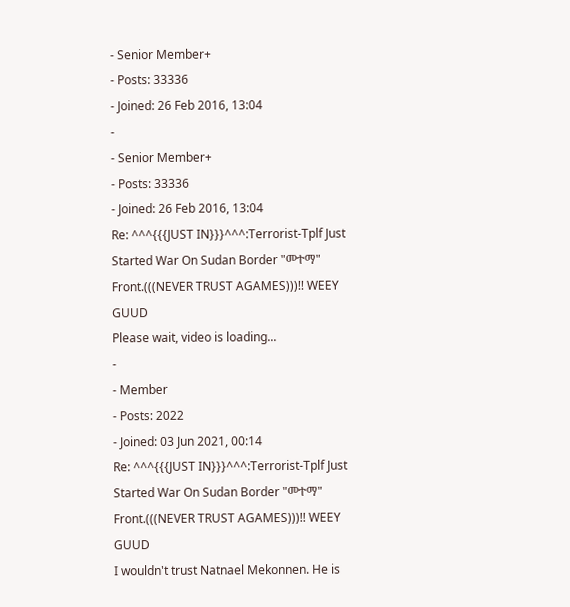- Senior Member+
- Posts: 33336
- Joined: 26 Feb 2016, 13:04
-
- Senior Member+
- Posts: 33336
- Joined: 26 Feb 2016, 13:04
Re: ^^^{{{JUST IN}}}^^^:Terrorist-Tplf Just Started War On Sudan Border "መተማ" Front.(((NEVER TRUST AGAMES)))!! WEEY GUUD
Please wait, video is loading...
-
- Member
- Posts: 2022
- Joined: 03 Jun 2021, 00:14
Re: ^^^{{{JUST IN}}}^^^:Terrorist-Tplf Just Started War On Sudan Border "መተማ" Front.(((NEVER TRUST AGAMES)))!! WEEY GUUD
I wouldn't trust Natnael Mekonnen. He is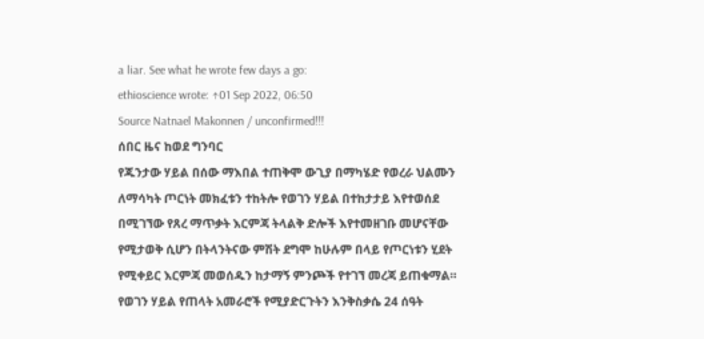a liar. See what he wrote few days a go:
ethioscience wrote: ↑01 Sep 2022, 06:50
Source Natnael Makonnen / unconfirmed!!!
ሰበር ዜና ከወደ ግንባር
የጁንታው ሃይል በሰው ማእበል ተጠቅሞ ውጊያ በማካሄድ የወረራ ህልሙን ለማሳካት ጦርነት መክፈቱን ተከትሎ የወገን ሃይል በተከታታይ እየተወሰደ በሚገኘው የጸረ ማጥቃት እርምጃ ትላልቅ ድሎች እየተመዘገቡ መሆናቸው የሚታወቅ ሲሆን በትላንትናው ምሽት ደግሞ ከሁሉም በላይ የጦርነቱን ሂደት የሚቀይር እርምጃ መወሰዱን ከታማኝ ምንጮች የተገኘ መረጃ ይጠቁማል።
የወገን ሃይል የጠላት አመራሮች የሚያድርጉትን እንቅስቃሴ 24 ሰዓት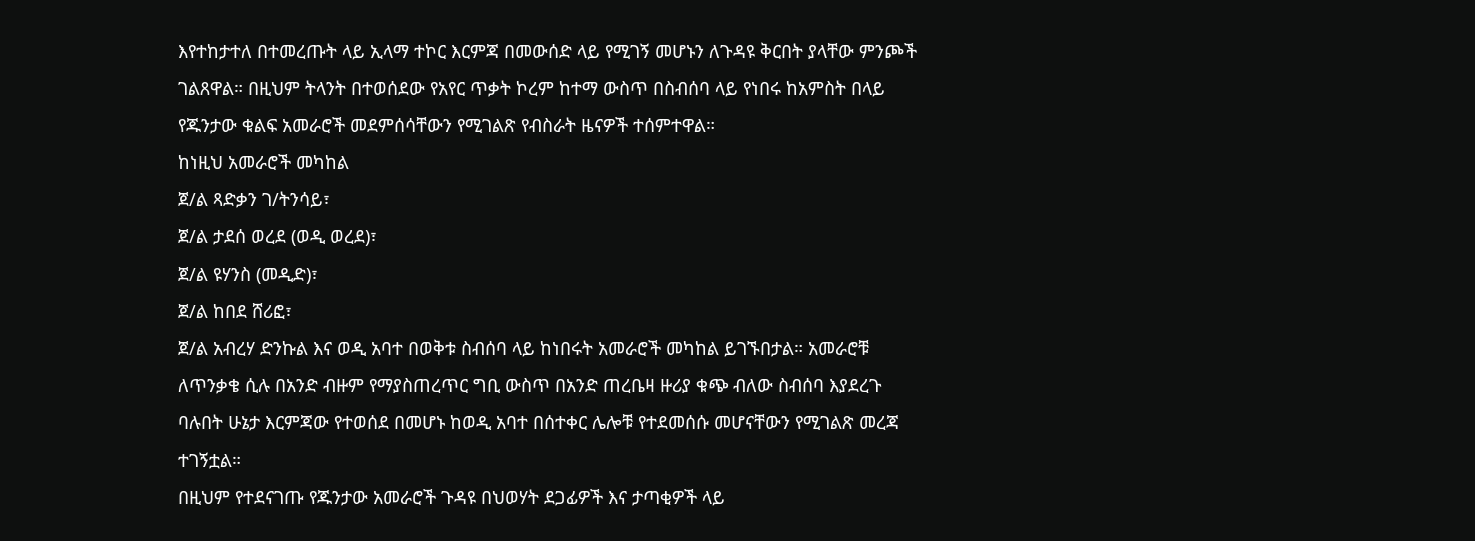እየተከታተለ በተመረጡት ላይ ኢላማ ተኮር እርምጃ በመውሰድ ላይ የሚገኝ መሆኑን ለጉዳዩ ቅርበት ያላቸው ምንጮች ገልጸዋል። በዚህም ትላንት በተወሰደው የአየር ጥቃት ኮረም ከተማ ውስጥ በስብሰባ ላይ የነበሩ ከአምስት በላይ የጁንታው ቁልፍ አመራሮች መደምሰሳቸውን የሚገልጽ የብስራት ዜናዎች ተሰምተዋል።
ከነዚህ አመራሮች መካከል
ጀ/ል ጻድቃን ገ/ትንሳይ፣
ጀ/ል ታደሰ ወረደ (ወዲ ወረደ)፣
ጀ/ል ዩሃንስ (መዲድ)፣
ጀ/ል ከበደ ሸሪፎ፣
ጀ/ል አብረሃ ድንኩል እና ወዲ አባተ በወቅቱ ስብሰባ ላይ ከነበሩት አመራሮች መካከል ይገኙበታል። አመራሮቹ ለጥንቃቄ ሲሉ በአንድ ብዙም የማያስጠረጥር ግቢ ውስጥ በአንድ ጠረቤዛ ዙሪያ ቁጭ ብለው ስብሰባ እያደረጉ ባሉበት ሁኔታ እርምጃው የተወሰደ በመሆኑ ከወዲ አባተ በሰተቀር ሌሎቹ የተደመሰሱ መሆናቸውን የሚገልጽ መረጃ ተገኝቷል።
በዚህም የተደናገጡ የጁንታው አመራሮች ጉዳዩ በህወሃት ደጋፊዎች እና ታጣቂዎች ላይ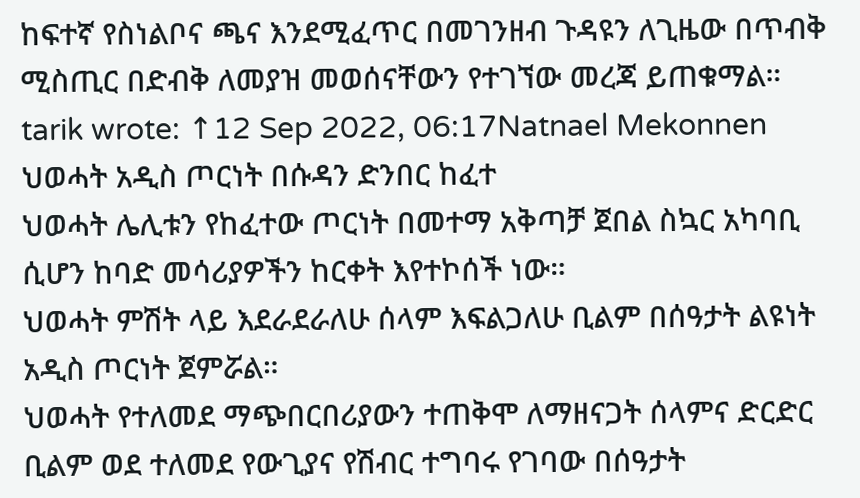ከፍተኛ የስነልቦና ጫና እንደሚፈጥር በመገንዘብ ጉዳዩን ለጊዜው በጥብቅ ሚስጢር በድብቅ ለመያዝ መወሰናቸውን የተገኘው መረጃ ይጠቁማል።
tarik wrote: ↑12 Sep 2022, 06:17Natnael Mekonnen
ህወሓት አዲስ ጦርነት በሱዳን ድንበር ከፈተ
ህወሓት ሌሊቱን የከፈተው ጦርነት በመተማ አቅጣቻ ጀበል ስኳር አካባቢ ሲሆን ከባድ መሳሪያዎችን ከርቀት እየተኮሰች ነው።
ህወሓት ምሽት ላይ እደራደራለሁ ሰላም እፍልጋለሁ ቢልም በሰዓታት ልዩነት አዲስ ጦርነት ጀምሯል።
ህወሓት የተለመደ ማጭበርበሪያውን ተጠቅሞ ለማዘናጋት ሰላምና ድርድር ቢልም ወደ ተለመደ የውጊያና የሽብር ተግባሩ የገባው በሰዓታት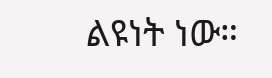ልዩነት ነው።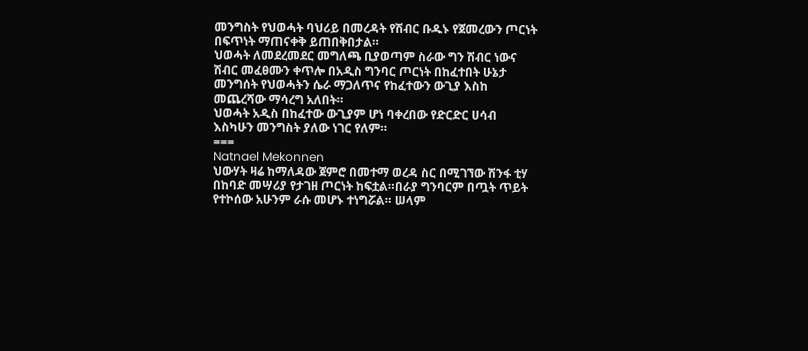መንግስት የህወሓት ባህሪይ በመረዳት የሽብር ቡዱኑ የጀመረውን ጦርነት በፍጥነት ማጠናቀቅ ይጠበቅበታል።
ህወሓት ለመደረመደር መግለጫ ቢያወጣም ስራው ግን ሽብር ነውና ሽብር መፈፀሙን ቀጥሎ በአዲስ ግንባር ጦርነት በከፈተበት ሁኔታ መንግሰት የህወሓትን ሴራ ማጋለጥና የከፈተውን ውጊያ እስከ መጨረሻው ማሳረግ አለበት።
ህወሓት አዲስ በከፈተው ውጊያም ሆነ ባቀረበው የድርድር ሀሳብ እስካሁን መንግስት ያለው ነገር የለም።
===
Natnael Mekonnen
ህውሃት ዛሬ ከማለዳው ጀምሮ በመተማ ወረዳ ስር በሚገኘው ሽንፋ ቲሃ በከባድ መሣሪያ የታገዘ ጦርነት ከፍቷል።በራያ ግንባርም በጧት ጥይት የተኮሰው አሁንም ራሱ መሆኑ ተነግሯል። ሠላም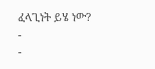ፈላጊነት ይሄ ነው?
-
-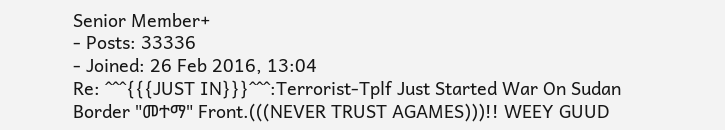Senior Member+
- Posts: 33336
- Joined: 26 Feb 2016, 13:04
Re: ^^^{{{JUST IN}}}^^^:Terrorist-Tplf Just Started War On Sudan Border "መተማ" Front.(((NEVER TRUST AGAMES)))!! WEEY GUUD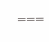===